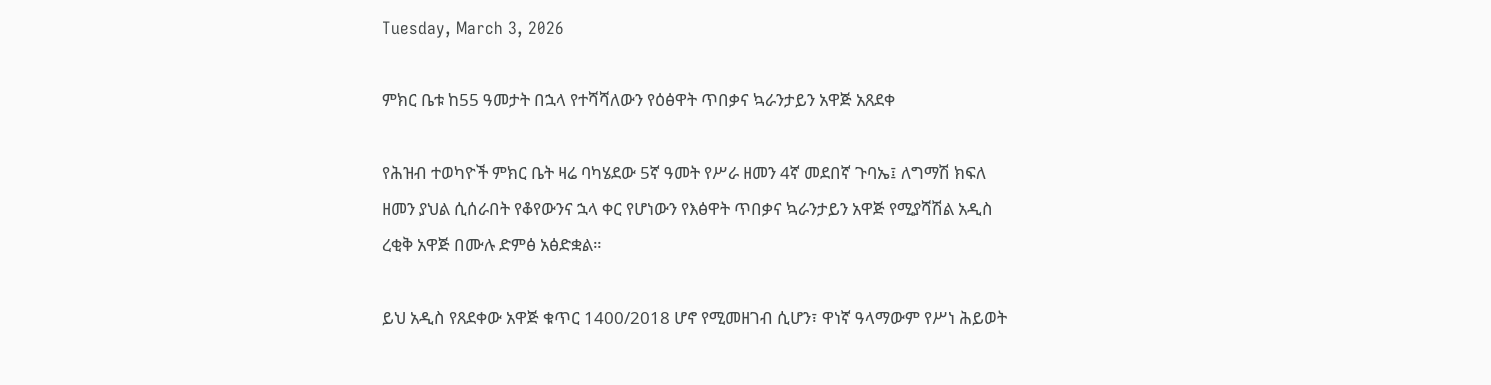Tuesday, March 3, 2026

ምክር ቤቱ ከ55 ዓመታት በኋላ የተሻሻለውን የዕፅዋት ጥበቃና ኳራንታይን አዋጅ አጸደቀ

የሕዝብ ተወካዮች ምክር ቤት ዛሬ ባካሄደው 5ኛ ዓመት የሥራ ዘመን 4ኛ መደበኛ ጉባኤ፤ ለግማሽ ክፍለ ዘመን ያህል ሲሰራበት የቆየውንና ኋላ ቀር የሆነውን የእፅዋት ጥበቃና ኳራንታይን አዋጅ የሚያሻሽል አዲስ ረቂቅ አዋጅ በሙሉ ድምፅ አፅድቋል።

ይህ አዲስ የጸደቀው አዋጅ ቁጥር 1400/2018 ሆኖ የሚመዘገብ ሲሆን፣ ዋነኛ ዓላማውም የሥነ ሕይወት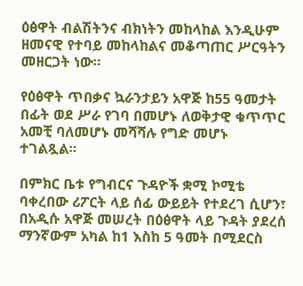ዕፅዋት ብልሽትንና ብክነትን መከላከል እንዲሁም ዘመናዊ የተባይ መከላከልና መቆጣጠር ሥርዓትን መዘርጋት ነው።

የዕፅዋት ጥበቃና ኳራንታይን አዋጅ ከ55 ዓመታት በፊት ወደ ሥራ የገባ በመሆኑ ለወቅታዊ ቁጥጥር አመቺ ባለመሆኑ መሻሻሉ የግድ መሆኑ ተገልጿል።

በምክር ቤቱ የግብርና ጉዳዮች ቋሚ ኮሚቴ ባቀረበው ሪፖርት ላይ ሰፊ ውይይት የተደረገ ሲሆን፣ በአዲሱ አዋጅ መሠረት በዕፅዋት ላይ ጉዳት ያደረሰ ማንኛውም አካል ከ1 እስከ 5 ዓመት በሚደርስ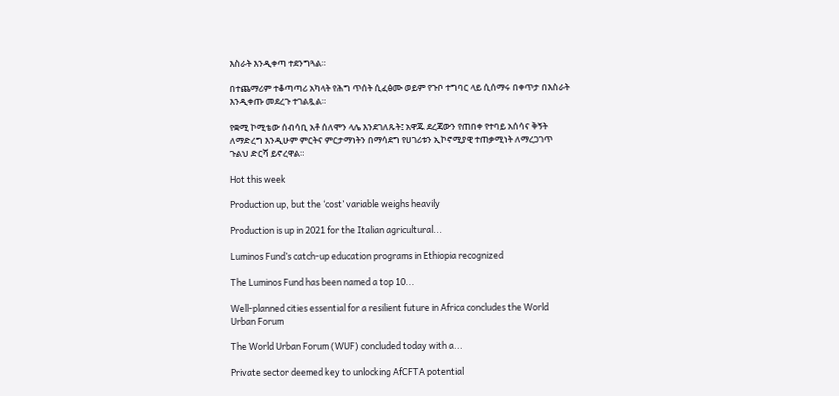እስራት እንዲቀጣ ተደንግጓል።

በተጨማሪም ተቆጣጣሪ አካላት የሕግ ጥሰት ሲፈፅሙ ወይም የጉቦ ተግባር ላይ ሲሰማሩ በቀጥታ በእስራት እንዲቀጡ መደረጉ ተገልጿል።

የቋሚ ኮሚቴው ሰብሳቢ አቶ ሰለሞን ላሌ እንደገለጹት፤ አዋጁ ደረጃውን የጠበቀ የተባይ አሰሳና ቅኝት ለማድረግ እንዲሁም ምርትና ምርታማነትን በማሳደግ የሀገሪቱን ኢኮኖሚያዊ ተጠቃሚነት ለማረጋገጥ ጉልህ ድርሻ ይኖረዋል።

Hot this week

Production up, but the ‘cost’ variable weighs heavily

Production is up in 2021 for the Italian agricultural...

Luminos Fund’s catch-up education programs in Ethiopia recognized

The Luminos Fund has been named a top 10...

Well-planned cities essential for a resilient future in Africa concludes the World Urban Forum

The World Urban Forum (WUF) concluded today with a...

Private sector deemed key to unlocking AfCFTA potential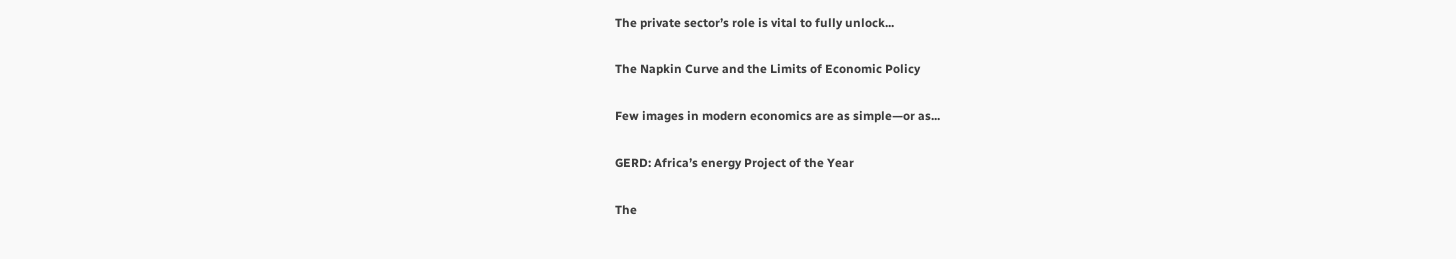The private sector’s role is vital to fully unlock...

The Napkin Curve and the Limits of Economic Policy

Few images in modern economics are as simple—or as...

GERD: Africa’s energy Project of the Year

The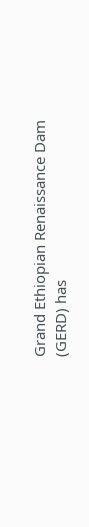Grand Ethiopian Renaissance Dam (GERD) has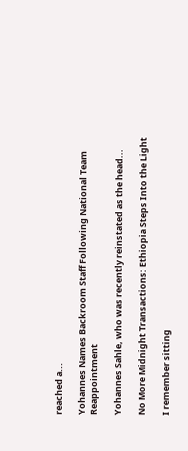reached a...

Yohannes Names Backroom Staff Following National Team Reappointment

Yohannes Sahle, who was recently reinstated as the head...

No More Midnight Transactions: Ethiopia Steps Into the Light

I remember sitting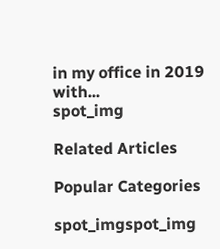in my office in 2019 with...
spot_img

Related Articles

Popular Categories

spot_imgspot_img